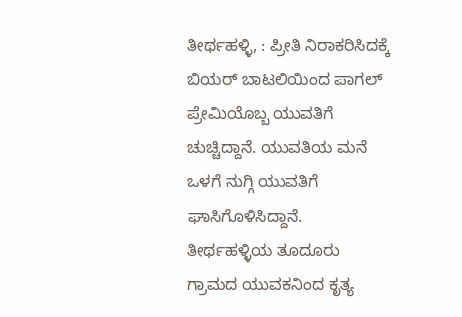ತೀರ್ಥಹಳ್ಳಿ, : ಪ್ರೀತಿ ನಿರಾಕರಿಸಿದಕ್ಕೆ ಬಿಯರ್ ಬಾಟಲಿಯಿಂದ ಪಾಗಲ್ ಪ್ರೇಮಿಯೊಬ್ಬ ಯುವತಿಗೆ ಚುಚ್ಚಿದ್ದಾನೆ. ಯುವತಿಯ ಮನೆ ಒಳಗೆ ನುಗ್ಗಿ ಯುವತಿಗೆ ಘಾಸಿಗೊಳಿಸಿದ್ದಾನೆ.
ತೀರ್ಥಹಳ್ಳಿಯ ತೂದೂರು ಗ್ರಾಮದ ಯುವಕನಿಂದ ಕೃತ್ಯ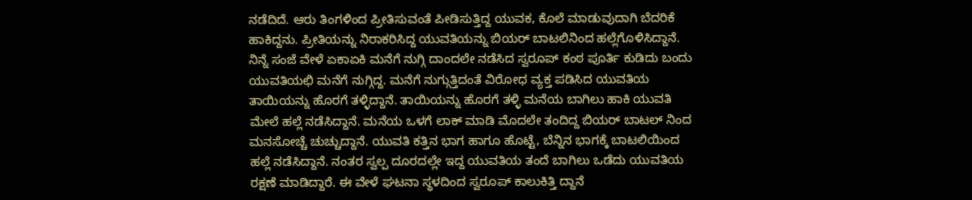ನಡೆದಿದೆ. ಆರು ತಿಂಗಳಿಂದ ಪ್ರೀತಿಸುವಂತೆ ಪೀಡಿಸುತ್ತಿದ್ದ ಯುವಕ, ಕೊಲೆ ಮಾಡುವುದಾಗಿ ಬೆದರಿಕೆ ಹಾಕಿದ್ದನು. ಪ್ರೀತಿಯನ್ನು ನಿರಾಕರಿಸಿದ್ದ ಯುವತಿಯನ್ನು ಬಿಯರ್ ಬಾಟಲಿನಿಂದ ಹಲ್ಲೆಗೊಳಿಸಿದ್ದಾನೆ.
ನಿನ್ನೆ ಸಂಜೆ ವೇಳೆ ಏಕಾಏಕಿ ಮನೆಗೆ ನುಗ್ಗಿ ದಾಂದಲೇ ನಡೆಸಿದ ಸ್ವರೂಪ್ ಕಂಠ ಪೂರ್ತಿ ಕುಡಿದು ಬಂದು ಯುವತಿಯಛಿ ಮನೆಗೆ ನುಗ್ಗಿದ್ದ. ಮನೆಗೆ ನುಗ್ಗುತ್ತಿದಂತೆ ವಿರೋಧ ವ್ಯಕ್ತ ಪಡಿಸಿದ ಯುವತಿಯ ತಾಯಿಯನ್ನು ಹೊರಗೆ ತಳ್ಳಿದ್ದಾನೆ. ತಾಯಿಯನ್ನು ಹೊರಗೆ ತಳ್ಳಿ ಮನೆಯ ಬಾಗಿಲು ಹಾಕಿ ಯುವತಿ ಮೇಲೆ ಹಲ್ಲೆ ನಡೆಸಿದ್ದಾನೆ. ಮನೆಯ ಒಳಗೆ ಲಾಕ್ ಮಾಡಿ ಮೊದಲೇ ತಂದಿದ್ದ ಬಿಯರ್ ಬಾಟಲ್ ನಿಂದ ಮನಸೋಚ್ಚೆ ಚುಚ್ಚುದ್ದಾನೆ. ಯುವತಿ ಕತ್ತಿನ ಭಾಗ ಹಾಗೂ ಹೊಟ್ಟೆ, ಬೆನ್ನಿನ ಭಾಗಕ್ಕೆ ಬಾಟಲಿಯಿಂದ ಹಲ್ಲೆ ನಡೆಸಿದ್ದಾನೆ. ನಂತರ ಸ್ವಲ್ಪ ದೂರದಲ್ಲೇ ಇದ್ದ ಯುವತಿಯ ತಂದೆ ಬಾಗಿಲು ಒಡೆದು ಯುವತಿಯ ರಕ್ಷಣೆ ಮಾಡಿದ್ದಾರೆ. ಈ ವೇಳೆ ಘಟನಾ ಸ್ಥಳದಿಂದ ಸ್ವರೂಪ್ ಕಾಲುಕಿತ್ತಿ ದ್ದಾನೆ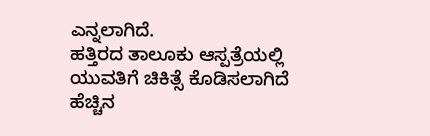ಎನ್ನಲಾಗಿದೆ.
ಹತ್ತಿರದ ತಾಲೂಕು ಆಸ್ಪತ್ರೆಯಲ್ಲಿ ಯುವತಿಗೆ ಚಿಕಿತ್ಸೆ ಕೊಡಿಸಲಾಗಿದೆ ಹೆಚ್ಚಿನ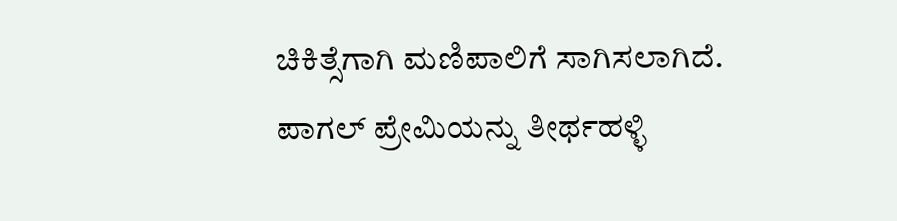ಚಿಕಿತ್ಸೆಗಾಗಿ ಮಣಿಪಾಲಿಗೆ ಸಾಗಿಸಲಾಗಿದೆ. ಪಾಗಲ್ ಪ್ರೇಮಿಯನ್ನು ತೀರ್ಥಹಳ್ಳಿ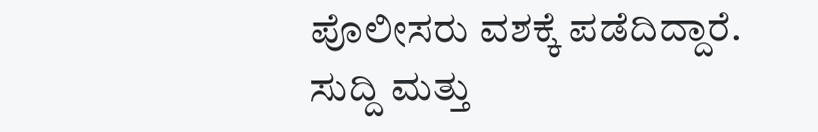ಪೊಲೀಸರು ವಶಕ್ಕೆ ಪಡೆದಿದ್ದಾರೆ.
ಸುದ್ದಿ ಮತ್ತು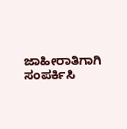ಜಾಹೀರಾತಿಗಾಗಿ ಸಂಪರ್ಕಿಸಿ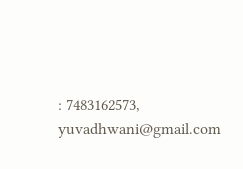: 7483162573, yuvadhwani@gmail.com